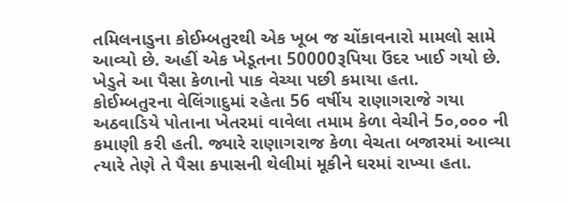તમિલનાડુના કોઈમ્બતુરથી એક ખૂબ જ ચોંકાવનારો મામલો સામે આવ્યો છે. અહીં એક ખેડૂતના 50000રૂપિયા ઉંદર ખાઈ ગયો છે. ખેડુતે આ પૈસા કેળાનો પાક વેચ્યા પછી કમાયા હતા.
કોઈમ્બતુરના વેલિંગાદુમાં રહેતા 56 વર્ષીય રાણાગરાજે ગયા અઠવાડિયે પોતાના ખેતરમાં વાવેલા તમામ કેળા વેચીને 5૦,૦૦૦ ની કમાણી કરી હતી. જ્યારે રાણાગરાજ કેળા વેચતા બજારમાં આવ્યા ત્યારે તેણે તે પૈસા કપાસની થેલીમાં મૂકીને ઘરમાં રાખ્યા હતા.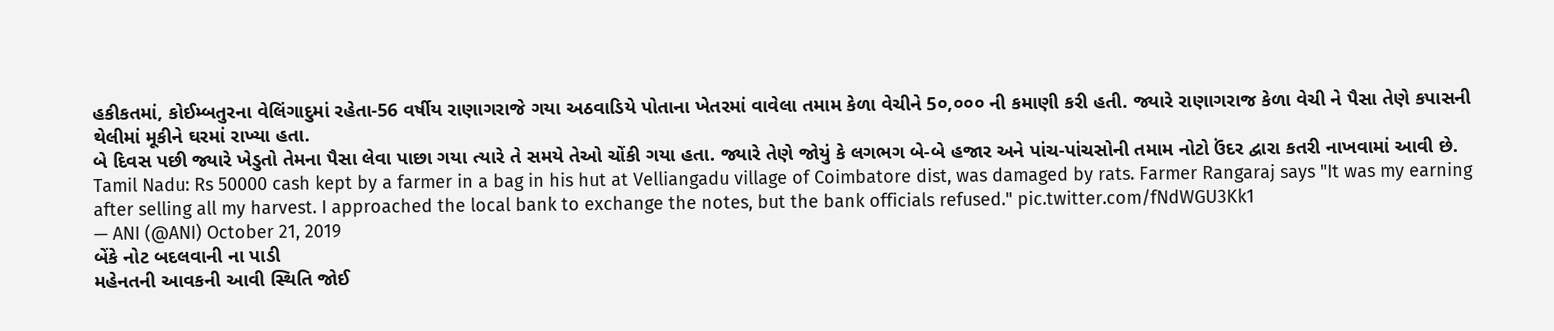હકીકતમાં, કોઈમ્બતુરના વેલિંગાદુમાં રહેતા-56 વર્ષીય રાણાગરાજે ગયા અઠવાડિયે પોતાના ખેતરમાં વાવેલા તમામ કેળા વેચીને 5૦,૦૦૦ ની કમાણી કરી હતી. જ્યારે રાણાગરાજ કેળા વેચી ને પૈસા તેણે કપાસની થેલીમાં મૂકીને ઘરમાં રાખ્યા હતા.
બે દિવસ પછી જ્યારે ખેડુતો તેમના પૈસા લેવા પાછા ગયા ત્યારે તે સમયે તેઓ ચોંકી ગયા હતા. જ્યારે તેણે જોયું કે લગભગ બે-બે હજાર અને પાંચ-પાંચસોની તમામ નોટો ઉંદર દ્વારા કતરી નાખવામાં આવી છે.
Tamil Nadu: Rs 50000 cash kept by a farmer in a bag in his hut at Velliangadu village of Coimbatore dist, was damaged by rats. Farmer Rangaraj says "It was my earning after selling all my harvest. I approached the local bank to exchange the notes, but the bank officials refused." pic.twitter.com/fNdWGU3Kk1
— ANI (@ANI) October 21, 2019
બેંકે નોટ બદલવાની ના પાડી
મહેનતની આવકની આવી સ્થિતિ જોઈ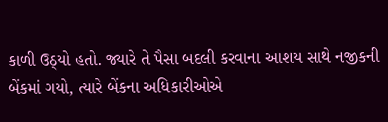કાળી ઉઠ્યો હતો. જ્યારે તે પૈસા બદલી કરવાના આશય સાથે નજીકની બેંકમાં ગયો, ત્યારે બેંકના અધિકારીઓએ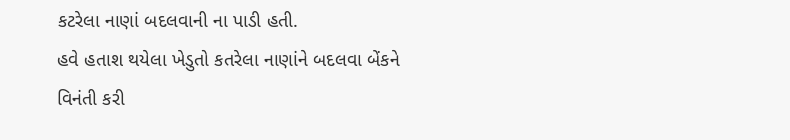કટરેલા નાણાં બદલવાની ના પાડી હતી.
હવે હતાશ થયેલા ખેડુતો કતરેલા નાણાંને બદલવા બેંકને વિનંતી કરી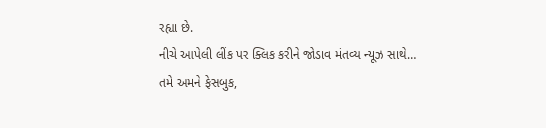રહ્યા છે.
નીચે આપેલી લીંક પર ક્લિક કરીને જોડાવ મંતવ્ય ન્યૂઝ સાથે…
તમે અમને ફેસબુક,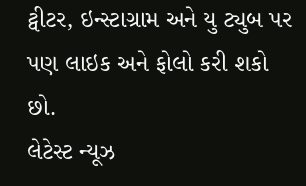ટ્વીટર, ઇન્સ્ટાગ્રામ અને યુ ટ્યુબ પર પણ લાઇક અને ફોલો કરી શકો છો.
લેટેસ્ટ ન્યૂઝ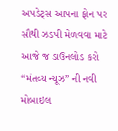અપડેટ્સ આપના ફોન પર સૌથી ઝડપી મેળવવા માટે આજે જ ડાઉનલોડ કરો “મંતવ્ય ન્યૂઝ” ની નવી મોબાઇલ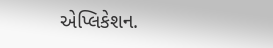એપ્લિકેશન.